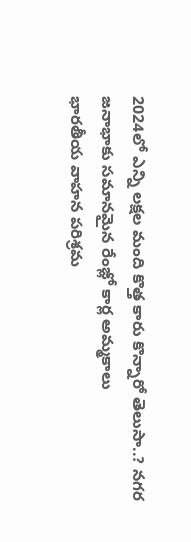2024లో ఎన్ని లక్షల మంది కొత్త కారు కొన్నారో తెలుసా..? నగర జనాభాకు సమానమైన రేంజ్లో కార్ల అమ్మకాలు
భారతీయ వాహన పరిశ్రమ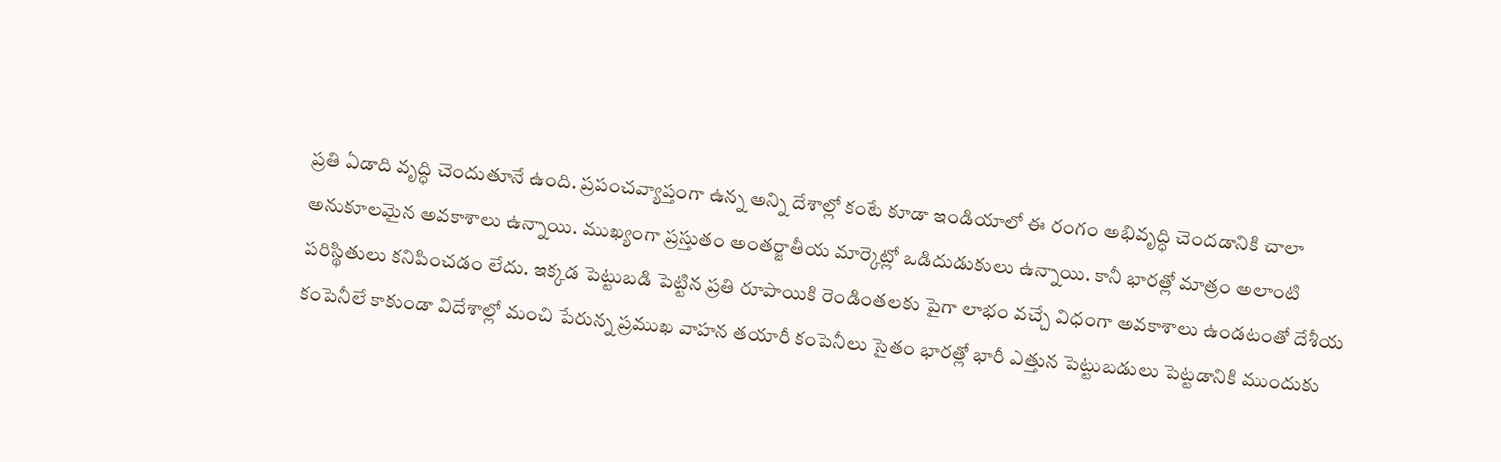ప్రతి ఏడాది వృద్ధి చెందుతూనే ఉంది. ప్రపంచవ్యాప్తంగా ఉన్న అన్ని దేశాల్లో కంటే కూడా ఇండియాలో ఈ రంగం అభివృద్ధి చెందడానికి చాలా అనుకూలమైన అవకాశాలు ఉన్నాయి. ముఖ్యంగా ప్రస్తుతం అంతర్జాతీయ మార్కెట్లో ఒడిదుడుకులు ఉన్నాయి. కానీ భారత్లో మాత్రం అలాంటి పరిస్థితులు కనిపించడం లేదు. ఇక్కడ పెట్టుబడి పెట్టిన ప్రతి రూపాయికి రెండింతలకు పైగా లాభం వచ్చే విధంగా అవకాశాలు ఉండటంతో దేశీయ కంపెనీలే కాకుండా విదేశాల్లో మంచి పేరున్న ప్రముఖ వాహన తయారీ కంపెనీలు సైతం భారత్లో భారీ ఎత్తున పెట్టుబడులు పెట్టడానికి ముందుకు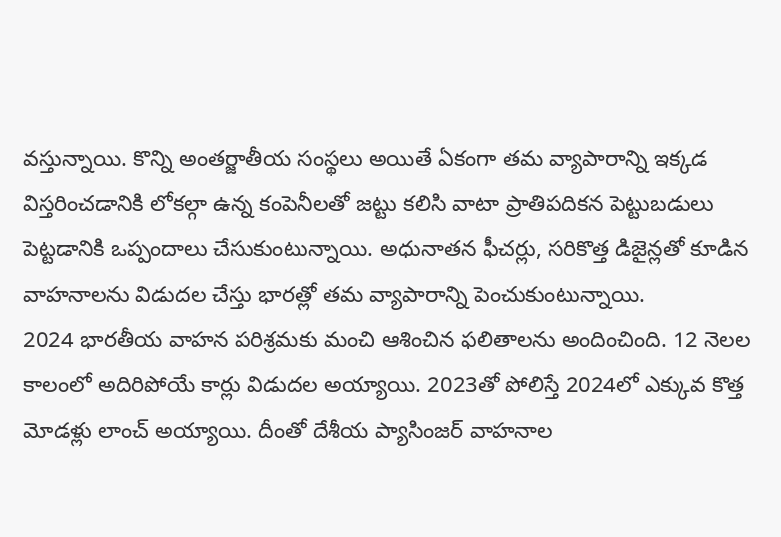వస్తున్నాయి. కొన్ని అంతర్జాతీయ సంస్థలు అయితే ఏకంగా తమ వ్యాపారాన్ని ఇక్కడ విస్తరించడానికి లోకల్గా ఉన్న కంపెనీలతో జట్టు కలిసి వాటా ప్రాతిపదికన పెట్టుబడులు పెట్టడానికి ఒప్పందాలు చేసుకుంటున్నాయి. అధునాతన ఫీచర్లు, సరికొత్త డిజైన్లతో కూడిన వాహనాలను విడుదల చేస్తు భారత్లో తమ వ్యాపారాన్ని పెంచుకుంటున్నాయి.
2024 భారతీయ వాహన పరిశ్రమకు మంచి ఆశించిన ఫలితాలను అందించింది. 12 నెలల కాలంలో అదిరిపోయే కార్లు విడుదల అయ్యాయి. 2023తో పోలిస్తే 2024లో ఎక్కువ కొత్త మోడళ్లు లాంచ్ అయ్యాయి. దీంతో దేశీయ ప్యాసింజర్ వాహనాల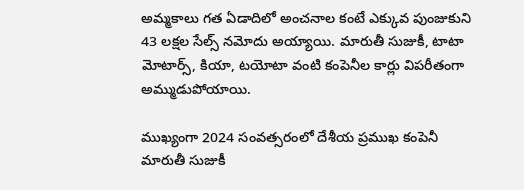అమ్మకాలు గత ఏడాదిలో అంచనాల కంటే ఎక్కువ పుంజుకుని 43 లక్షల సేల్స్ నమోదు అయ్యాయి. మారుతీ సుజుకీ, టాటా మోటార్స్, కియా, టయోటా వంటి కంపెనీల కార్లు విపరీతంగా అమ్ముడుపోయాయి.

ముఖ్యంగా 2024 సంవత్సరంలో దేశీయ ప్రముఖ కంపెనీ మారుతీ సుజుకీ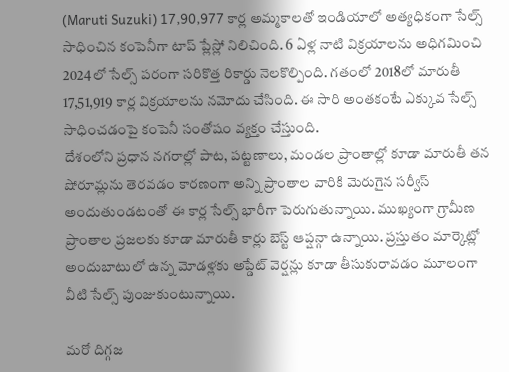(Maruti Suzuki) 17,90,977 కార్ల అమ్మకాలతో ఇండియాలో అత్యధికంగా సేల్స్ సాధించిన కంపెనీగా టాప్ ప్లేస్లో నిలిచింది. 6 ఏళ్ల నాటి విక్రయాలను అధిగమించి 2024లో సేల్స్ పరంగా సరికొత్త రికార్డు నెలకొల్పింది. గతంలో 2018లో మారుతీ 17,51,919 కార్ల విక్రయాలను నమోదు చేసింది. ఈ సారి అంతకంటే ఎక్కువ సేల్స్ సాధించడంపై కంపెనీ సంతోషం వ్యక్తం చేస్తుంది.
దేశంలోని ప్రధాన నగరాల్లో పాట, పట్టణాలు, మండల ప్రాంతాల్లో కూడా మారుతీ తన షోరూమ్లను తెరవడం కారణంగా అన్ని ప్రాంతాల వారికి మెరుగైన సర్వీస్ అందుతుండటంతో ఈ కార్ల సేల్స్ భారీగా పెరుగుతున్నాయి. ముఖ్యంగా గ్రామీణ ప్రాంతాల ప్రజలకు కూడా మారుతీ కార్లు బెస్ట్ ఆప్షన్గా ఉన్నాయి. ప్రస్తుతం మార్కెట్లో అందుబాటులో ఉన్న మోడళ్లకు అప్డేట్ వెర్షన్లు కూడా తీసుకురావడం మూలంగా వీటి సేల్స్ పుంజుకుంటున్నాయి.

మరో దిగ్గజ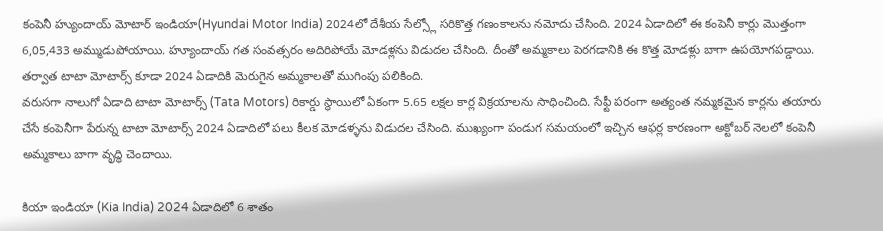కంపెనీ హ్యుందాయ్ మోటార్ ఇండియా(Hyundai Motor India) 2024లో దేశీయ సేల్స్లో సరికొత్త గణంకాలను నమోదు చేసింది. 2024 ఏడాదిలో ఈ కంపెనీ కార్లు మొత్తంగా 6,05,433 అమ్ముడుపోయాయి. హ్యూందాయ్ గత సంవత్సరం అదిరిపోయే మోడళ్లను విడుదల చేసింది. దీంతో అమ్మకాలు పెరగడానికి ఈ కొత్త మోడళ్లు బాగా ఉపయోగపడ్డాయి. తర్వాత టాటా మోటార్స్ కూడా 2024 ఏడాదికి మెరుగైన అమ్మకాలతో ముగింపు పలికింది.
వరుసగా నాలుగో ఏడాది టాటా మోటార్స్ (Tata Motors) రికార్డు స్థాయిలో ఏకంగా 5.65 లక్షల కార్ల విక్రయాలను సాధించింది. సేఫ్టీ పరంగా అత్యంత నమ్మకమైన కార్లను తయారు చేసే కంపెనీగా పేరున్న టాటా మోటార్స్ 2024 ఏడాదిలో పలు కీలక మోడళ్ళను విడుదల చేసింది. ముఖ్యంగా పండుగ సమయంలో ఇచ్చిన ఆఫర్ల కారణంగా అక్టోబర్ నెలలో కంపెనీ అమ్మకాలు బాగా వృద్ధి చెందాయి.

కియా ఇండియా (Kia India) 2024 ఏడాదిలో 6 శాతం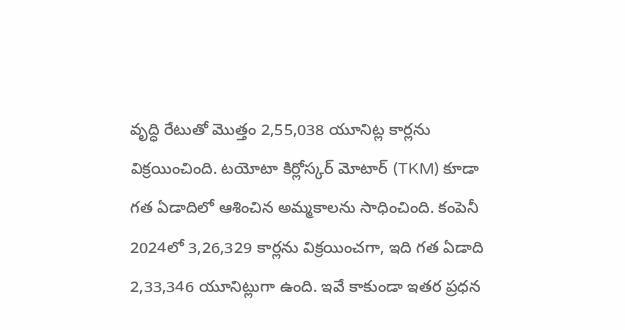వృద్ధి రేటుతో మొత్తం 2,55,038 యూనిట్ల కార్లను విక్రయించింది. టయోటా కిర్లోస్కర్ మోటార్ (TKM) కూడా గత ఏడాదిలో ఆశించిన అమ్మకాలను సాధించింది. కంపెనీ 2024లో 3,26,329 కార్లను విక్రయించగా, ఇది గత ఏడాది 2,33,346 యూనిట్లుగా ఉంది. ఇవే కాకుండా ఇతర ప్రధన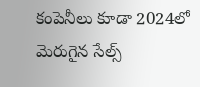కంపెనీలు కూడా 2024లో మెరుగైన సేల్స్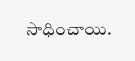సాధించాయి.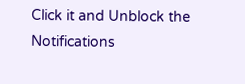Click it and Unblock the Notifications